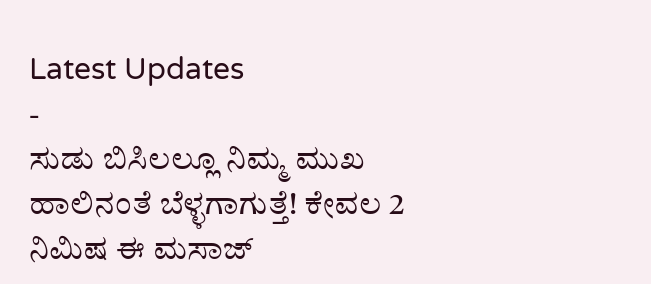Latest Updates
-
ಸುಡು ಬಿಸಿಲಲ್ಲೂ ನಿಮ್ಮ ಮುಖ ಹಾಲಿನಂತೆ ಬೆಳ್ಳಗಾಗುತ್ತೆ! ಕೇವಲ 2 ನಿಮಿಷ ಈ ಮಸಾಜ್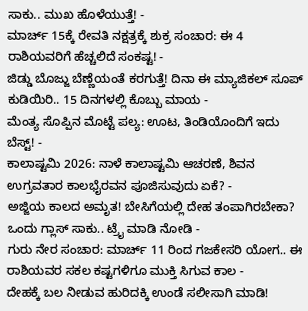ಸಾಕು.. ಮುಖ ಹೊಳೆಯುತ್ತೆ! -
ಮಾರ್ಚ್ 15ಕ್ಕೆ ರೇವತಿ ನಕ್ಷತ್ರಕ್ಕೆ ಶುಕ್ರ ಸಂಚಾರ: ಈ 4 ರಾಶಿಯವರಿಗೆ ಹೆಚ್ಚಲಿದೆ ಸಂಕಷ್ಟ! -
ಜಿಡ್ಡು ಬೊಜ್ಜು ಬೆಣ್ಣೆಯಂತೆ ಕರಗುತ್ತೆ! ದಿನಾ ಈ ಮ್ಯಾಜಿಕಲ್ ಸೂಪ್ ಕುಡಿಯಿರಿ.. 15 ದಿನಗಳಲ್ಲಿ ಕೊಬ್ಬು ಮಾಯ -
ಮೆಂತ್ಯ ಸೊಪ್ಪಿನ ಮೊಟ್ಟೆ ಪಲ್ಯ: ಊಟ, ತಿಂಡಿಯೊಂದಿಗೆ ಇದು ಬೆಸ್ಟ್! -
ಕಾಲಾಷ್ಟಮಿ 2026: ನಾಳೆ ಕಾಲಾಷ್ಟಮಿ ಆಚರಣೆ, ಶಿವನ ಉಗ್ರವತಾರ ಕಾಲಭೈರವನ ಪೂಜಿಸುವುದು ಏಕೆ? -
ಅಜ್ಜಿಯ ಕಾಲದ ಅಮೃತ! ಬೇಸಿಗೆಯಲ್ಲಿ ದೇಹ ತಂಪಾಗಿರಬೇಕಾ? ಒಂದು ಗ್ಲಾಸ್ ಸಾಕು.. ಟ್ರೈ ಮಾಡಿ ನೋಡಿ -
ಗುರು ನೇರ ಸಂಚಾರ: ಮಾರ್ಚ್ 11 ರಿಂದ ಗಜಕೇಸರಿ ಯೋಗ.. ಈ ರಾಶಿಯವರ ಸಕಲ ಕಷ್ಟಗಳಿಗೂ ಮುಕ್ತಿ ಸಿಗುವ ಕಾಲ -
ದೇಹಕ್ಕೆ ಬಲ ನೀಡುವ ಹುರಿದಕ್ಕಿ ಉಂಡೆ ಸಲೀಸಾಗಿ ಮಾಡಿ!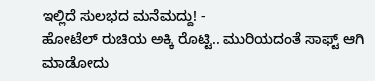ಇಲ್ಲಿದೆ ಸುಲಭದ ಮನೆಮದ್ದು! -
ಹೋಟೆಲ್ ರುಚಿಯ ಅಕ್ಕಿ ರೊಟ್ಟಿ.. ಮುರಿಯದಂತೆ ಸಾಫ್ಟ್ ಆಗಿ ಮಾಡೋದು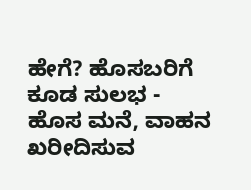ಹೇಗೆ? ಹೊಸಬರಿಗೆ ಕೂಡ ಸುಲಭ -
ಹೊಸ ಮನೆ, ವಾಹನ ಖರೀದಿಸುವ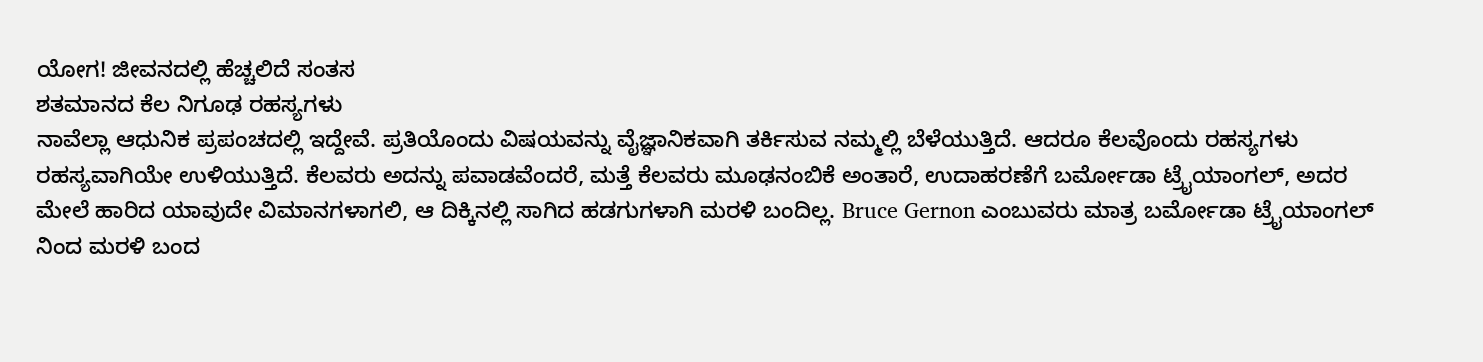ಯೋಗ! ಜೀವನದಲ್ಲಿ ಹೆಚ್ಚಲಿದೆ ಸಂತಸ
ಶತಮಾನದ ಕೆಲ ನಿಗೂಢ ರಹಸ್ಯಗಳು
ನಾವೆಲ್ಲಾ ಆಧುನಿಕ ಪ್ರಪಂಚದಲ್ಲಿ ಇದ್ದೇವೆ. ಪ್ರತಿಯೊಂದು ವಿಷಯವನ್ನು ವೈಜ್ಞಾನಿಕವಾಗಿ ತರ್ಕಿಸುವ ನಮ್ಮಲ್ಲಿ ಬೆಳೆಯುತ್ತಿದೆ. ಆದರೂ ಕೆಲವೊಂದು ರಹಸ್ಯಗಳು ರಹಸ್ಯವಾಗಿಯೇ ಉಳಿಯುತ್ತಿದೆ. ಕೆಲವರು ಅದನ್ನು ಪವಾಡವೆಂದರೆ, ಮತ್ತೆ ಕೆಲವರು ಮೂಢನಂಬಿಕೆ ಅಂತಾರೆ, ಉದಾಹರಣೆಗೆ ಬರ್ಮೋಡಾ ಟ್ರೈಯಾಂಗಲ್, ಅದರ ಮೇಲೆ ಹಾರಿದ ಯಾವುದೇ ವಿಮಾನಗಳಾಗಲಿ, ಆ ದಿಕ್ಕಿನಲ್ಲಿ ಸಾಗಿದ ಹಡಗುಗಳಾಗಿ ಮರಳಿ ಬಂದಿಲ್ಲ. Bruce Gernon ಎಂಬುವರು ಮಾತ್ರ ಬರ್ಮೋಡಾ ಟ್ರೈಯಾಂಗಲ್ ನಿಂದ ಮರಳಿ ಬಂದ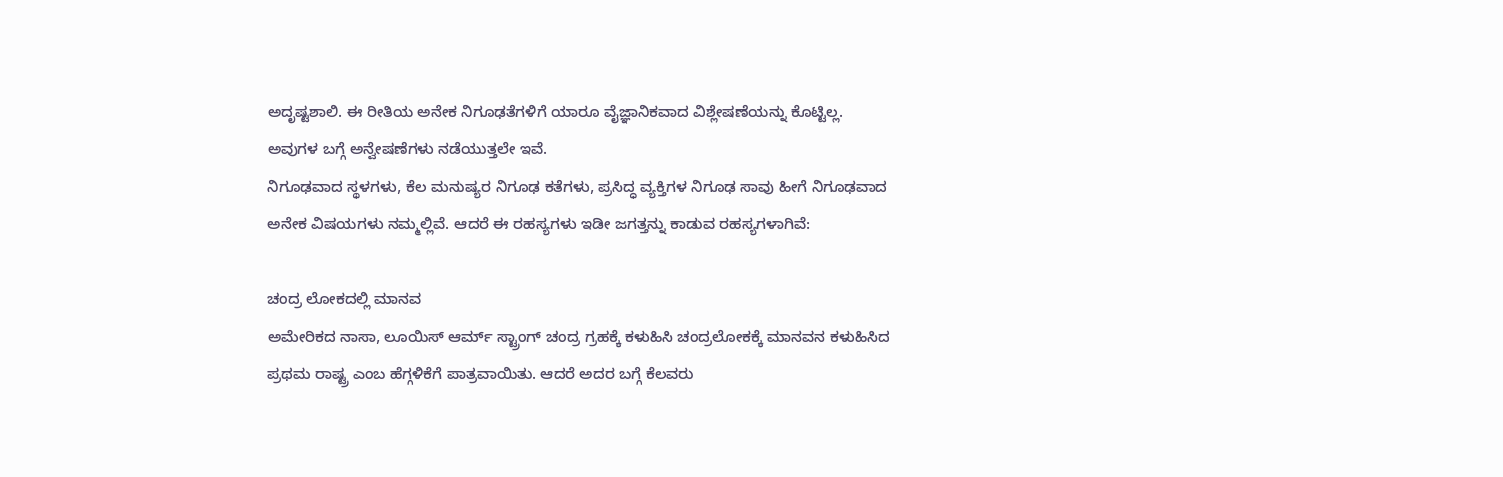ಅದೃಷ್ಟಶಾಲಿ. ಈ ರೀತಿಯ ಅನೇಕ ನಿಗೂಢತೆಗಳಿಗೆ ಯಾರೂ ವೈಜ್ಞಾನಿಕವಾದ ವಿಶ್ಲೇಷಣೆಯನ್ನು ಕೊಟ್ಟಿಲ್ಲ. ಅವುಗಳ ಬಗ್ಗೆ ಅನ್ವೇಷಣೆಗಳು ನಡೆಯುತ್ತಲೇ ಇವೆ.
ನಿಗೂಢವಾದ ಸ್ಥಳಗಳು, ಕೆಲ ಮನುಷ್ಯರ ನಿಗೂಢ ಕತೆಗಳು, ಪ್ರಸಿದ್ಧ ವ್ಯಕ್ತಿಗಳ ನಿಗೂಢ ಸಾವು ಹೀಗೆ ನಿಗೂಢವಾದ ಅನೇಕ ವಿಷಯಗಳು ನಮ್ಮಲ್ಲಿವೆ. ಆದರೆ ಈ ರಹಸ್ಯಗಳು ಇಡೀ ಜಗತ್ತನ್ನು ಕಾಡುವ ರಹಸ್ಯಗಳಾಗಿವೆ:

ಚಂದ್ರ ಲೋಕದಲ್ಲಿ ಮಾನವ
ಅಮೇರಿಕದ ನಾಸಾ, ಲೂಯಿಸ್ ಆರ್ಮ್ ಸ್ಟ್ರಾಂಗ್ ಚಂದ್ರ ಗ್ರಹಕ್ಕೆ ಕಳುಹಿಸಿ ಚಂದ್ರಲೋಕಕ್ಕೆ ಮಾನವನ ಕಳುಹಿಸಿದ ಪ್ರಥಮ ರಾಷ್ಟ್ರ ಎಂಬ ಹೆಗ್ಗಳಿಕೆಗೆ ಪಾತ್ರವಾಯಿತು. ಆದರೆ ಅದರ ಬಗ್ಗೆ ಕೆಲವರು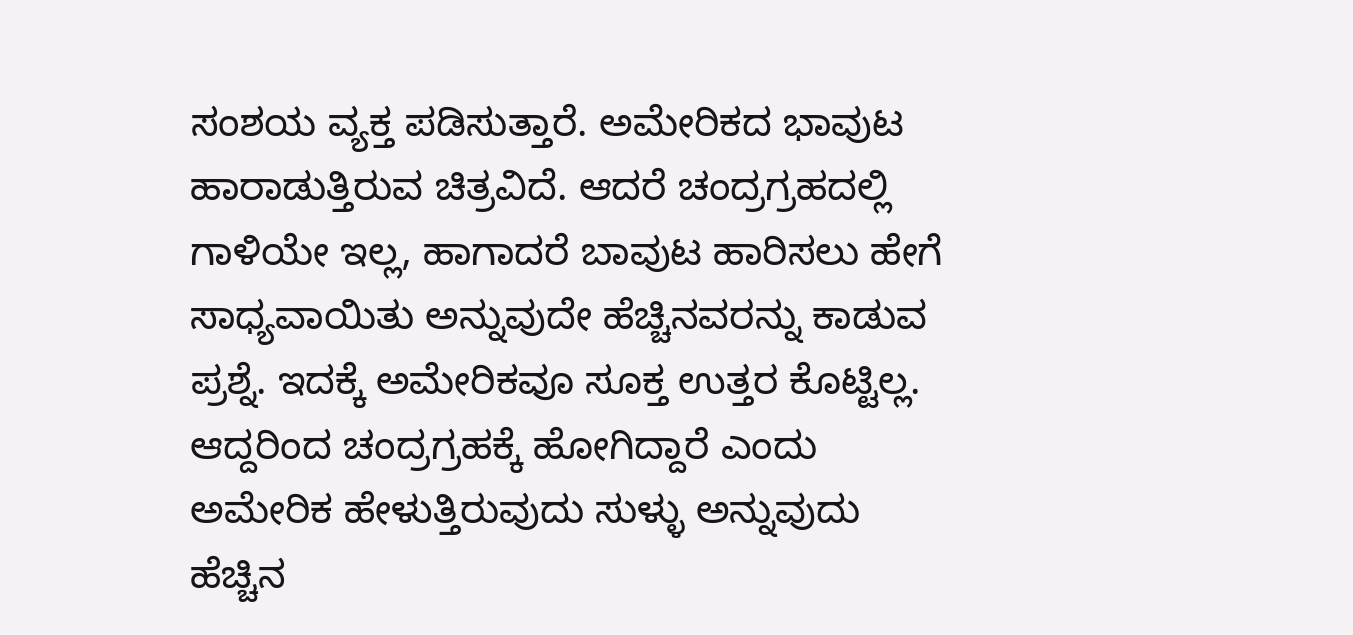ಸಂಶಯ ವ್ಯಕ್ತ ಪಡಿಸುತ್ತಾರೆ. ಅಮೇರಿಕದ ಭಾವುಟ ಹಾರಾಡುತ್ತಿರುವ ಚಿತ್ರವಿದೆ. ಆದರೆ ಚಂದ್ರಗ್ರಹದಲ್ಲಿ ಗಾಳಿಯೇ ಇಲ್ಲ, ಹಾಗಾದರೆ ಬಾವುಟ ಹಾರಿಸಲು ಹೇಗೆ ಸಾಧ್ಯವಾಯಿತು ಅನ್ನುವುದೇ ಹೆಚ್ಚಿನವರನ್ನು ಕಾಡುವ ಪ್ರಶ್ನೆ. ಇದಕ್ಕೆ ಅಮೇರಿಕವೂ ಸೂಕ್ತ ಉತ್ತರ ಕೊಟ್ಟಿಲ್ಲ. ಆದ್ದರಿಂದ ಚಂದ್ರಗ್ರಹಕ್ಕೆ ಹೋಗಿದ್ದಾರೆ ಎಂದು ಅಮೇರಿಕ ಹೇಳುತ್ತಿರುವುದು ಸುಳ್ಳು ಅನ್ನುವುದು ಹೆಚ್ಚಿನ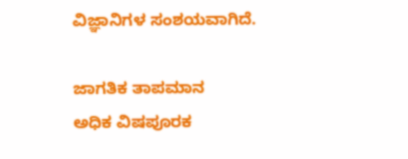ವಿಜ್ಞಾನಿಗಳ ಸಂಶಯವಾಗಿದೆ.

ಜಾಗತಿಕ ತಾಪಮಾನ
ಅಧಿಕ ವಿಷಪೂರಕ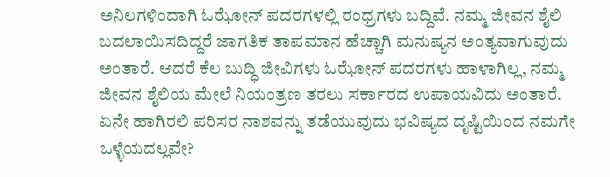ಅನಿಲಗಳಿಂದಾಗಿ ಓಝೋನ್ ಪದರಗಳಲ್ಲಿ ರಂಧ್ರಗಳು ಬದ್ದಿವೆ. ನಮ್ಮ ಜೀವನ ಶೈಲಿ ಬದಲಾಯಿಸದಿದ್ದರೆ ಜಾಗತಿಕ ತಾಪಮಾನ ಹೆಚ್ಚಾಗಿ ಮನುಷ್ಯನ ಅಂತ್ಯವಾಗುವುದು ಅಂತಾರೆ. ಆದರೆ ಕೆಲ ಬುದ್ಧಿ ಜೀವಿಗಳು ಓಝೋನ್ ಪದರಗಳು ಹಾಳಾಗಿಲ್ಲ, ನಮ್ಮ ಜೀವನ ಶೈಲಿಯ ಮೇಲೆ ನಿಯಂತ್ರಣ ತರಲು ಸರ್ಕಾರದ ಉಪಾಯವಿದು ಅಂತಾರೆ.
ಏನೇ ಹಾಗಿರಲಿ ಪರಿಸರ ನಾಶವನ್ನು ತಡೆಯುವುದು ಭವಿಷ್ಯದ ದೃಷ್ಟಿಯಿಂದ ನಮಗೇ ಒಳ್ಳೆಯದಲ್ಲವೇ?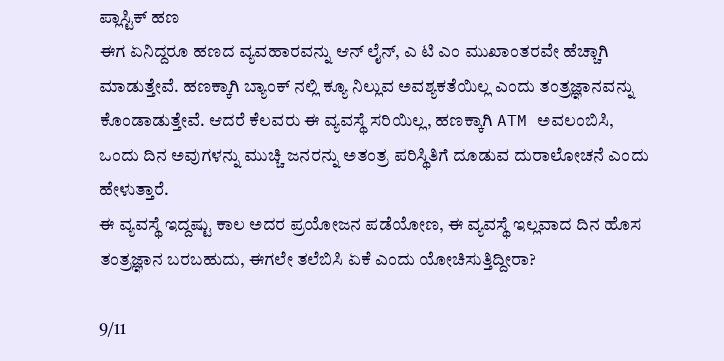ಪ್ಲಾಸ್ಟಿಕ್ ಹಣ
ಈಗ ಏನಿದ್ದರೂ ಹಣದ ವ್ಯವಹಾರವನ್ನು ಆನ್ ಲೈನ್, ಎ ಟಿ ಎಂ ಮುಖಾಂತರವೇ ಹೆಚ್ಚಾಗಿ ಮಾಡುತ್ತೇವೆ. ಹಣಕ್ಕಾಗಿ ಬ್ಯಾಂಕ್ ನಲ್ಲಿ ಕ್ಯೂ ನಿಲ್ಲುವ ಅವಶ್ಯಕತೆಯಿಲ್ಲ ಎಂದು ತಂತ್ರಜ್ಞಾನವನ್ನು ಕೊಂಡಾಡುತ್ತೇವೆ. ಆದರೆ ಕೆಲವರು ಈ ವ್ಯವಸ್ಥೆ ಸರಿಯಿಲ್ಲ, ಹಣಕ್ಕಾಗಿ ATM ಅವಲಂಬಿಸಿ, ಒಂದು ದಿನ ಅವುಗಳನ್ನು ಮುಚ್ಚಿ ಜನರನ್ನು ಅತಂತ್ರ ಪರಿಸ್ಥಿತಿಗೆ ದೂಡುವ ದುರಾಲೋಚನೆ ಎಂದು ಹೇಳುತ್ತಾರೆ.
ಈ ವ್ಯವಸ್ಥೆ ಇದ್ದಷ್ಟು ಕಾಲ ಅದರ ಪ್ರಯೋಜನ ಪಡೆಯೋಣ, ಈ ವ್ಯವಸ್ಥೆ ಇಲ್ಲವಾದ ದಿನ ಹೊಸ ತಂತ್ರಜ್ಞಾನ ಬರಬಹುದು, ಈಗಲೇ ತಲೆಬಿಸಿ ಏಕೆ ಎಂದು ಯೋಚಿಸುತ್ತಿದ್ದೀರಾ?

9/11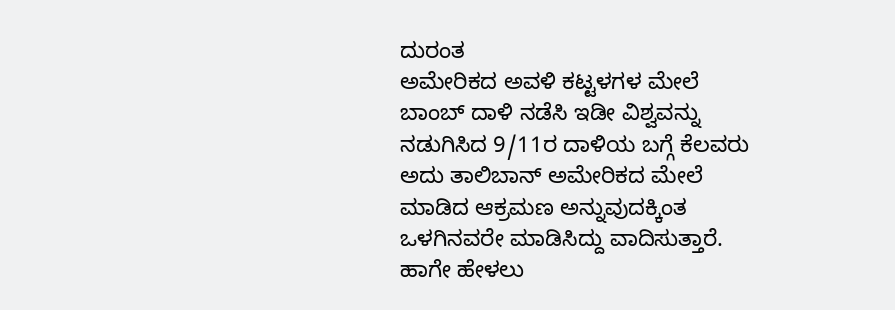ದುರಂತ
ಅಮೇರಿಕದ ಅವಳಿ ಕಟ್ಟಳಗಳ ಮೇಲೆ ಬಾಂಬ್ ದಾಳಿ ನಡೆಸಿ ಇಡೀ ವಿಶ್ವವನ್ನು ನಡುಗಿಸಿದ 9/11ರ ದಾಳಿಯ ಬಗ್ಗೆ ಕೆಲವರು ಅದು ತಾಲಿಬಾನ್ ಅಮೇರಿಕದ ಮೇಲೆ ಮಾಡಿದ ಆಕ್ರಮಣ ಅನ್ನುವುದಕ್ಕಿಂತ ಒಳಗಿನವರೇ ಮಾಡಿಸಿದ್ದು ವಾದಿಸುತ್ತಾರೆ. ಹಾಗೇ ಹೇಳಲು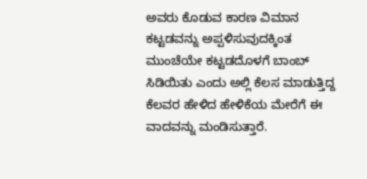ಅವರು ಕೊಡುವ ಕಾರಣ ವಿಮಾನ ಕಟ್ಟಡವನ್ನು ಅಪ್ಪಳಿಸುವುದಕ್ಕಿಂತ ಮುಂಚೆಯೇ ಕಟ್ಟಡದೊಳಗೆ ಬಾಂಬ್ ಸಿಡಿಯಿತು ಎಂದು ಅಲ್ಲಿ ಕೆಲಸ ಮಾಡುತ್ತಿದ್ದ ಕೆಲವರ ಹೇಳಿದ ಹೇಳಿಕೆಯ ಮೇರೆಗೆ ಈ ವಾದವನ್ನು ಮಂಡಿಸುತ್ತಾರೆ.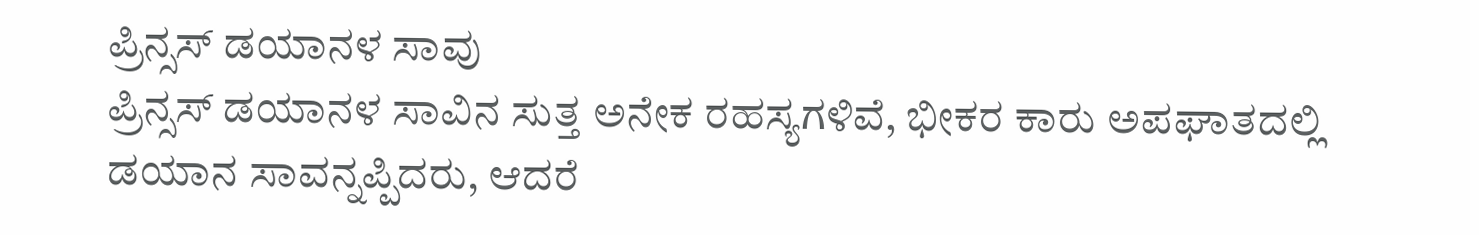ಪ್ರಿನ್ಸಸ್ ಡಯಾನಳ ಸಾವು
ಪ್ರಿನ್ಸಸ್ ಡಯಾನಳ ಸಾವಿನ ಸುತ್ತ ಅನೇಕ ರಹಸ್ಯಗಳಿವೆ, ಭೀಕರ ಕಾರು ಅಪಘಾತದಲ್ಲಿ ಡಯಾನ ಸಾವನ್ನಪ್ಪಿದರು, ಆದರೆ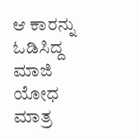ಆ ಕಾರನ್ನು ಓಡಿಸಿದ್ದ ಮಾಜಿ ಯೋಧ ಮಾತ್ರ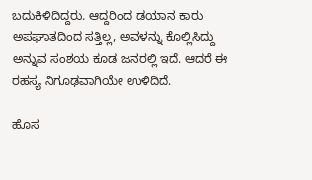ಬದುಕಿಳಿದಿದ್ದರು. ಆದ್ದರಿಂದ ಡಯಾನ ಕಾರು ಅಪಘಾತದಿಂದ ಸತ್ತಿಲ್ಲ, ಅವಳನ್ನು ಕೊಲ್ಲಿಸಿದ್ದು ಅನ್ನುವ ಸಂಶಯ ಕೂಡ ಜನರಲ್ಲಿ ಇದೆ. ಆದರೆ ಈ ರಹಸ್ಯ ನಿಗೂಢವಾಗಿಯೇ ಉಳಿದಿದೆ.

ಹೊಸ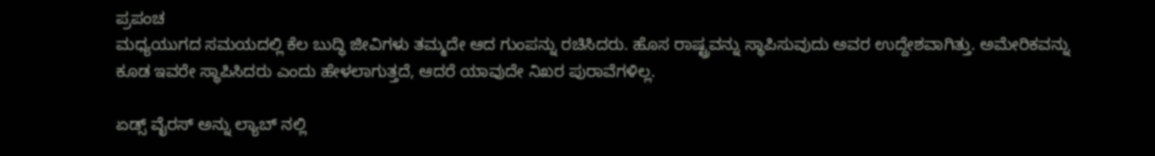ಪ್ರಪಂಚ
ಮಧ್ಯಯುಗದ ಸಮಯದಲ್ಲಿ ಕೆಲ ಬುದ್ಧಿ ಜೀವಿಗಳು ತಮ್ಮದೇ ಆದ ಗುಂಪನ್ನು ರಚಿಸಿದರು. ಹೊಸ ರಾಷ್ಟ್ರವನ್ನು ಸ್ಥಾಪಿಸುವುದು ಅವರ ಉದ್ದೇಶವಾಗಿತ್ತು. ಅಮೇರಿಕವನ್ನು ಕೂಡ ಇವರೇ ಸ್ಥಾಪಿಸಿದರು ಎಂದು ಹೇಳಲಾಗುತ್ತದೆ, ಆದರೆ ಯಾವುದೇ ನಿಖರ ಪುರಾವೆಗಳಿಲ್ಲ.

ಏಡ್ಸ್ ವೈರಸ್ ಅನ್ನು ಲ್ಯಾಬ್ ನಲ್ಲಿ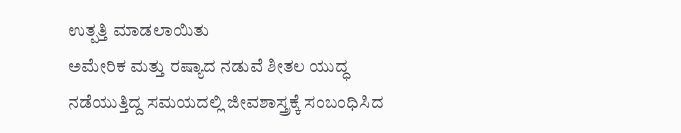ಉತ್ಪತ್ತಿ ಮಾಡಲಾಯಿತು
ಅಮೇರಿಕ ಮತ್ತು ರಷ್ಯಾದ ನಡುವೆ ಶೀತಲ ಯುದ್ಧ ನಡೆಯುತ್ತಿದ್ದ ಸಮಯದಲ್ಲಿ ಜೀವಶಾಸ್ತ್ರಕ್ಕೆ ಸಂಬಂಧಿಸಿದ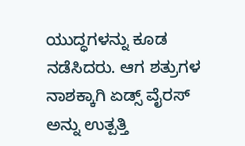ಯುದ್ಧಗಳನ್ನು ಕೂಡ ನಡೆಸಿದರು. ಆಗ ಶತ್ರುಗಳ ನಾಶಕ್ಕಾಗಿ ಏಡ್ಸ್ ವೈರಸ್ ಅನ್ನು ಉತ್ಪತ್ತಿ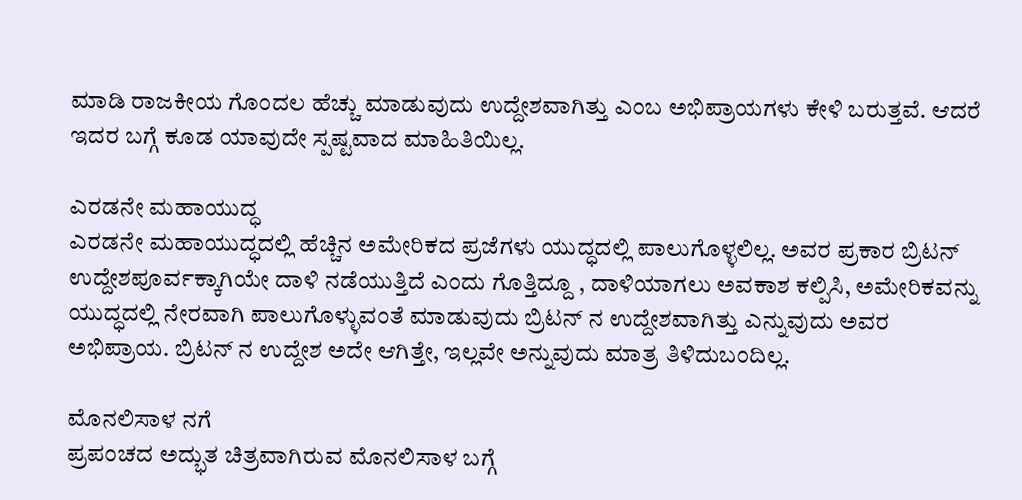ಮಾಡಿ ರಾಜಕೀಯ ಗೊಂದಲ ಹೆಚ್ಚು ಮಾಡುವುದು ಉದ್ದೇಶವಾಗಿತ್ತು ಎಂಬ ಅಭಿಪ್ರಾಯಗಳು ಕೇಳಿ ಬರುತ್ತವೆ. ಆದರೆ ಇದರ ಬಗ್ಗೆ ಕೂಡ ಯಾವುದೇ ಸ್ಪಷ್ಟವಾದ ಮಾಹಿತಿಯಿಲ್ಲ.

ಎರಡನೇ ಮಹಾಯುದ್ಧ
ಎರಡನೇ ಮಹಾಯುದ್ಧದಲ್ಲಿ ಹೆಚ್ಚಿನ ಅಮೇರಿಕದ ಪ್ರಜೆಗಳು ಯುದ್ಧದಲ್ಲಿ ಪಾಲುಗೊಳ್ಳಲಿಲ್ಲ. ಅವರ ಪ್ರಕಾರ ಬ್ರಿಟನ್ ಉದ್ದೇಶಪೂರ್ವಕ್ಕಾಗಿಯೇ ದಾಳಿ ನಡೆಯುತ್ತಿದೆ ಎಂದು ಗೊತ್ತಿದ್ದೂ , ದಾಳಿಯಾಗಲು ಅವಕಾಶ ಕಲ್ಪಿಸಿ, ಅಮೇರಿಕವನ್ನು ಯುದ್ಧದಲ್ಲಿ ನೇರವಾಗಿ ಪಾಲುಗೊಳ್ಳುವಂತೆ ಮಾಡುವುದು ಬ್ರಿಟನ್ ನ ಉದ್ದೇಶವಾಗಿತ್ತು ಎನ್ನುವುದು ಅವರ ಅಭಿಪ್ರಾಯ. ಬ್ರಿಟನ್ ನ ಉದ್ದೇಶ ಅದೇ ಆಗಿತ್ತೇ, ಇಲ್ಲವೇ ಅನ್ನುವುದು ಮಾತ್ರ ತಿಳಿದುಬಂದಿಲ್ಲ.

ಮೊನಲಿಸಾಳ ನಗೆ
ಪ್ರಪಂಚದ ಅದ್ಭುತ ಚಿತ್ರವಾಗಿರುವ ಮೊನಲಿಸಾಳ ಬಗ್ಗೆ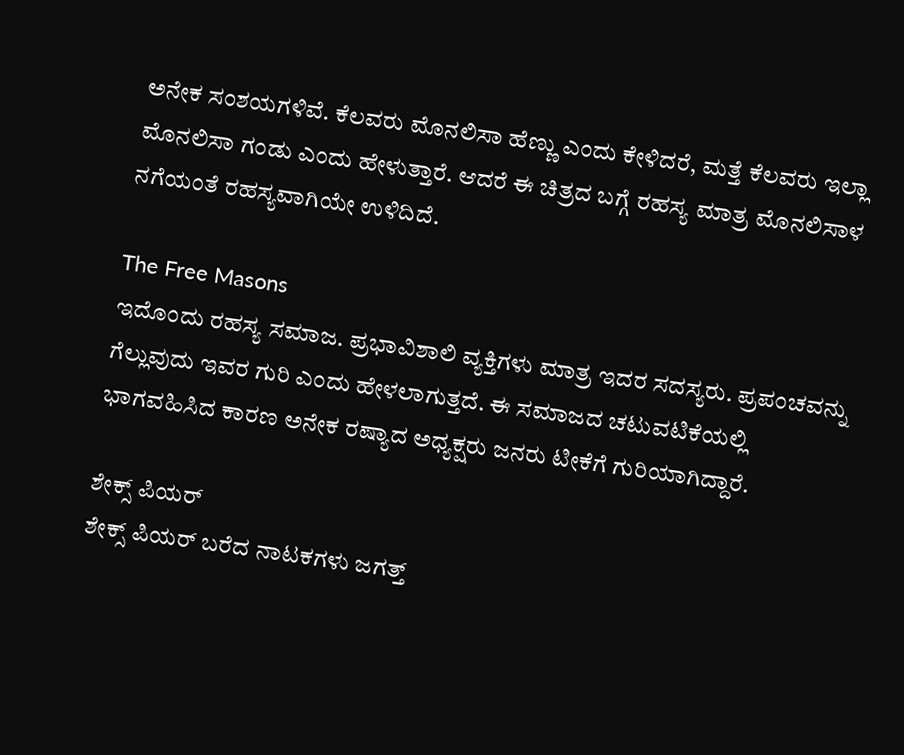ಅನೇಕ ಸಂಶಯಗಳಿವೆ. ಕೆಲವರು ಮೊನಲಿಸಾ ಹೆಣ್ಣು ಎಂದು ಕೇಳಿದರೆ, ಮತ್ತೆ ಕೆಲವರು ಇಲ್ಲಾ ಮೊನಲಿಸಾ ಗಂಡು ಎಂದು ಹೇಳುತ್ತಾರೆ. ಆದರೆ ಈ ಚಿತ್ರದ ಬಗ್ಗೆ ರಹಸ್ಯ ಮಾತ್ರ ಮೊನಲಿಸಾಳ ನಗೆಯಂತೆ ರಹಸ್ಯವಾಗಿಯೇ ಉಳಿದಿದೆ.

The Free Masons
ಇದೊಂದು ರಹಸ್ಯ ಸಮಾಜ. ಪ್ರಭಾವಿಶಾಲಿ ವ್ಯಕ್ತಿಗಳು ಮಾತ್ರ ಇದರ ಸದಸ್ಯರು. ಪ್ರಪಂಚವನ್ನು ಗೆಲ್ಲುವುದು ಇವರ ಗುರಿ ಎಂದು ಹೇಳಲಾಗುತ್ತದೆ. ಈ ಸಮಾಜದ ಚಟುವಟಿಕೆಯಲ್ಲಿ ಭಾಗವಹಿಸಿದ ಕಾರಣ ಅನೇಕ ರಷ್ಯಾದ ಅಧ್ಯಕ್ಷರು ಜನರು ಟೀಕೆಗೆ ಗುರಿಯಾಗಿದ್ದಾರೆ.

ಶೇಕ್ಸ್ ಪಿಯರ್
ಶೇಕ್ಸ್ ಪಿಯರ್ ಬರೆದ ನಾಟಕಗಳು ಜಗತ್ತ್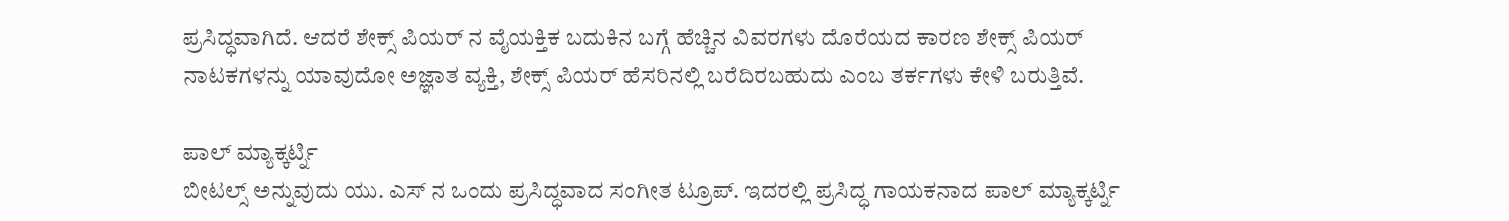ಪ್ರಸಿದ್ಧವಾಗಿದೆ. ಆದರೆ ಶೇಕ್ಸ್ ಪಿಯರ್ ನ ವೈಯಕ್ತಿಕ ಬದುಕಿನ ಬಗ್ಗೆ ಹೆಚ್ಚಿನ ವಿವರಗಳು ದೊರೆಯದ ಕಾರಣ ಶೇಕ್ಸ್ ಪಿಯರ್ ನಾಟಕಗಳನ್ನು ಯಾವುದೋ ಅಜ್ಞಾತ ವ್ಯಕ್ತಿ, ಶೇಕ್ಸ್ ಪಿಯರ್ ಹೆಸರಿನಲ್ಲಿ ಬರೆದಿರಬಹುದು ಎಂಬ ತರ್ಕಗಳು ಕೇಳಿ ಬರುತ್ತಿವೆ.

ಪಾಲ್ ಮ್ಯಾಕ್ಕರ್ಟ್ನಿ
ಬೀಟಲ್ಸ್ ಅನ್ನುವುದು ಯು. ಎಸ್ ನ ಒಂದು ಪ್ರಸಿದ್ಧವಾದ ಸಂಗೀತ ಟ್ರೂಪ್. ಇದರಲ್ಲಿ ಪ್ರಸಿದ್ಧ ಗಾಯಕನಾದ ಪಾಲ್ ಮ್ಯಾಕ್ಕರ್ಟ್ನಿ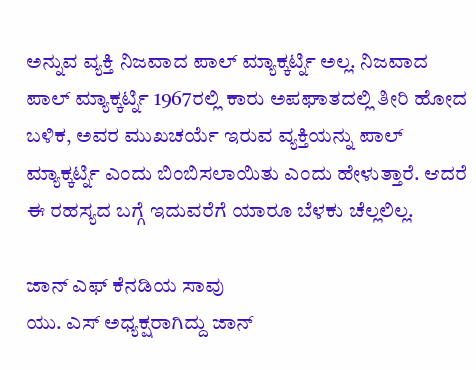ಅನ್ನುವ ವ್ಯಕ್ತಿ ನಿಜವಾದ ಪಾಲ್ ಮ್ಯಾಕ್ಕರ್ಟ್ನಿ ಅಲ್ಲ. ನಿಜವಾದ ಪಾಲ್ ಮ್ಯಾಕ್ಕರ್ಟ್ನಿ 1967ರಲ್ಲಿ ಕಾರು ಅಪಘಾತದಲ್ಲಿ ತೀರಿ ಹೋದ ಬಳಿಕ, ಅವರ ಮುಖಚರ್ಯೆ ಇರುವ ವ್ಯಕ್ತಿಯನ್ನು ಪಾಲ್ ಮ್ಯಾಕ್ಕರ್ಟ್ನಿ ಎಂದು ಬಿಂಬಿಸಲಾಯಿತು ಎಂದು ಹೇಳುತ್ತಾರೆ. ಆದರೆ ಈ ರಹಸ್ಯದ ಬಗ್ಗೆ ಇದುವರೆಗೆ ಯಾರೂ ಬೆಳಕು ಚೆಲ್ಲಲಿಲ್ಲ.

ಜಾನ್ ಎಫ್ ಕೆನಡಿಯ ಸಾವು
ಯು. ಎಸ್ ಅಧ್ಯಕ್ಷರಾಗಿದ್ದು ಜಾನ್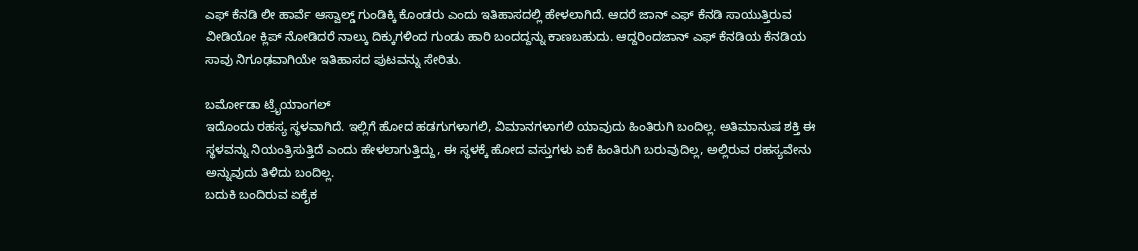ಎಫ್ ಕೆನಡಿ ಲೀ ಹಾರ್ವೆ ಆಸ್ವಾಲ್ಡ್ ಗುಂಡಿಕ್ಕಿ ಕೊಂಡರು ಎಂದು ಇತಿಹಾಸದಲ್ಲಿ ಹೇಳಲಾಗಿದೆ. ಆದರೆ ಜಾನ್ ಎಫ್ ಕೆನಡಿ ಸಾಯುತ್ತಿರುವ ವೀಡಿಯೋ ಕ್ಲಿಪ್ ನೋಡಿದರೆ ನಾಲ್ಕು ದಿಕ್ಕುಗಳಿಂದ ಗುಂಡು ಹಾರಿ ಬಂದದ್ದನ್ನು ಕಾಣಬಹುದು. ಆದ್ದರಿಂದಜಾನ್ ಎಫ್ ಕೆನಡಿಯ ಕೆನಡಿಯ ಸಾವು ನಿಗೂಢವಾಗಿಯೇ ಇತಿಹಾಸದ ಪುಟವನ್ನು ಸೇರಿತು.

ಬರ್ಮೋಡಾ ಟ್ರೈಯಾಂಗಲ್
ಇದೊಂದು ರಹಸ್ಯ ಸ್ಥಳವಾಗಿದೆ. ಇಲ್ಲಿಗೆ ಹೋದ ಹಡಗುಗಳಾಗಲಿ, ವಿಮಾನಗಳಾಗಲಿ ಯಾವುದು ಹಿಂತಿರುಗಿ ಬಂದಿಲ್ಲ. ಅತಿಮಾನುಷ ಶಕ್ತಿ ಈ ಸ್ಥಳವನ್ನು ನಿಯಂತ್ರಿಸುತ್ತಿದೆ ಎಂದು ಹೇಳಲಾಗುತ್ತಿದ್ದು, ಈ ಸ್ಥಳಕ್ಕೆ ಹೋದ ವಸ್ತುಗಳು ಏಕೆ ಹಿಂತಿರುಗಿ ಬರುವುದಿಲ್ಲ, ಅಲ್ಲಿರುವ ರಹಸ್ಯವೇನು ಅನ್ನುವುದು ತಿಳಿದು ಬಂದಿಲ್ಲ.
ಬದುಕಿ ಬಂದಿರುವ ಏಕೈಕ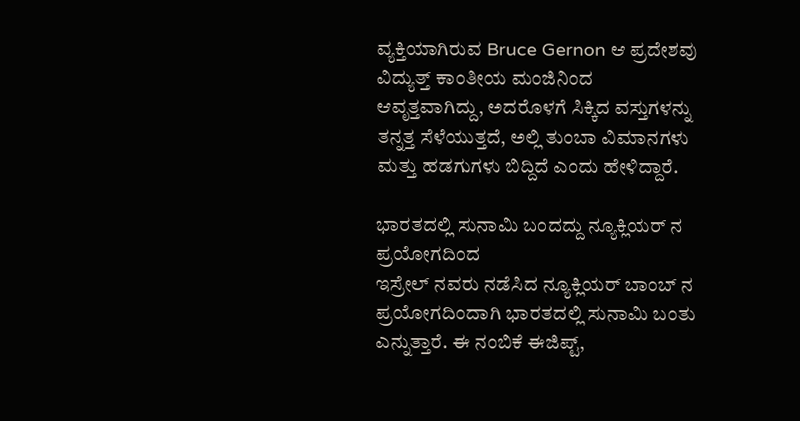ವ್ಯಕ್ತಿಯಾಗಿರುವ Bruce Gernon ಆ ಪ್ರದೇಶವು ವಿದ್ಯುತ್ತ್ ಕಾಂತೀಯ ಮಂಜಿನಿಂದ ಆವೃತ್ತವಾಗಿದ್ದು, ಅದರೊಳಗೆ ಸಿಕ್ಕಿದ ವಸ್ತುಗಳನ್ನು ತನ್ನತ್ತ ಸೆಳೆಯುತ್ತದೆ, ಅಲ್ಲಿ ತುಂಬಾ ವಿಮಾನಗಳು ಮತ್ತು ಹಡಗುಗಳು ಬಿದ್ದಿದೆ ಎಂದು ಹೇಳಿದ್ದಾರೆ.

ಭಾರತದಲ್ಲಿ ಸುನಾಮಿ ಬಂದದ್ದು ನ್ಯೂಕ್ಲಿಯರ್ ನ ಪ್ರಯೋಗದಿಂದ
ಇಸ್ರೇಲ್ ನವರು ನಡೆಸಿದ ನ್ಯೂಕ್ಲಿಯರ್ ಬಾಂಬ್ ನ ಪ್ರಯೋಗದಿಂದಾಗಿ ಭಾರತದಲ್ಲಿ ಸುನಾಮಿ ಬಂತು ಎನ್ನುತ್ತಾರೆ. ಈ ನಂಬಿಕೆ ಈಜಿಪ್ಟ್,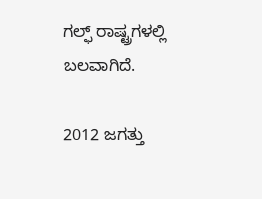ಗಲ್ಫ್ ರಾಷ್ಟ್ರಗಳಲ್ಲಿ ಬಲವಾಗಿದೆ.

2012 ಜಗತ್ತು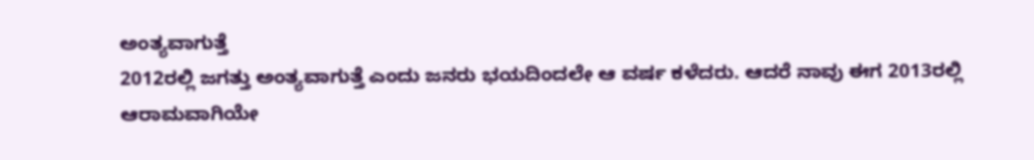ಅಂತ್ಯವಾಗುತ್ತೆ
2012ರಲ್ಲಿ ಜಗತ್ತು ಅಂತ್ಯವಾಗುತ್ತೆ ಎಂದು ಜನರು ಭಯದಿಂದಲೇ ಆ ವರ್ಷ ಕಳೆದರು. ಆದರೆ ನಾವು ಈಗ 2013ರಲ್ಲಿ ಆರಾಮವಾಗಿಯೇ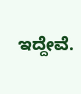ಇದ್ದೇವೆ.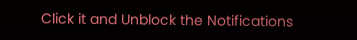Click it and Unblock the Notifications